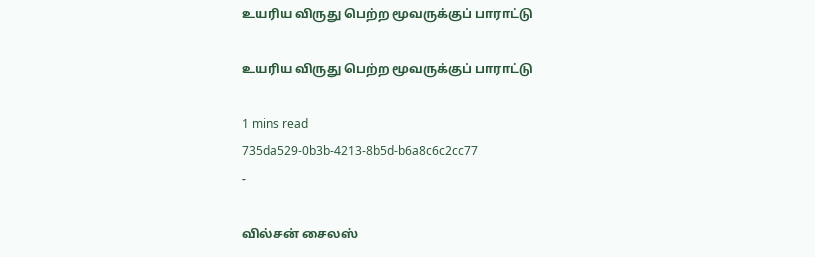உயரிய விருது பெற்ற மூவருக்குப் பாராட்டு

உயரிய விருது பெற்ற மூவருக்குப் பாராட்டு

1 mins read
735da529-0b3b-4213-8b5d-b6a8c6c2cc77
-

வில்சன் சைலஸ்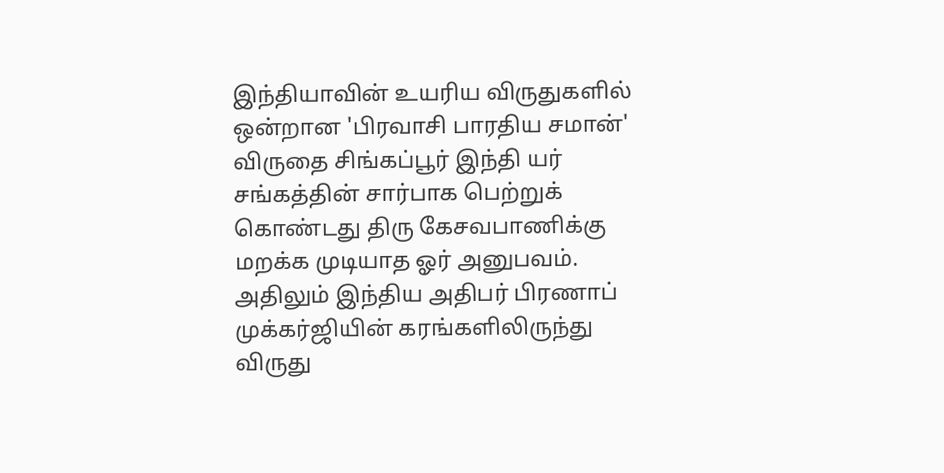இந்தியாவின் உயரிய விருதுகளில் ஒன்றான 'பிரவாசி பாரதிய சமான்' விருதை சிங்கப்பூர் இந்தி யர் சங்கத்தின் சார்பாக பெற்றுக் கொண்டது திரு கேசவபாணிக்கு மறக்க முடியாத ஓர் அனுபவம். அதிலும் இந்திய அதிபர் பிரணாப் முக்கர்ஜியின் கரங்களிலிருந்து விருது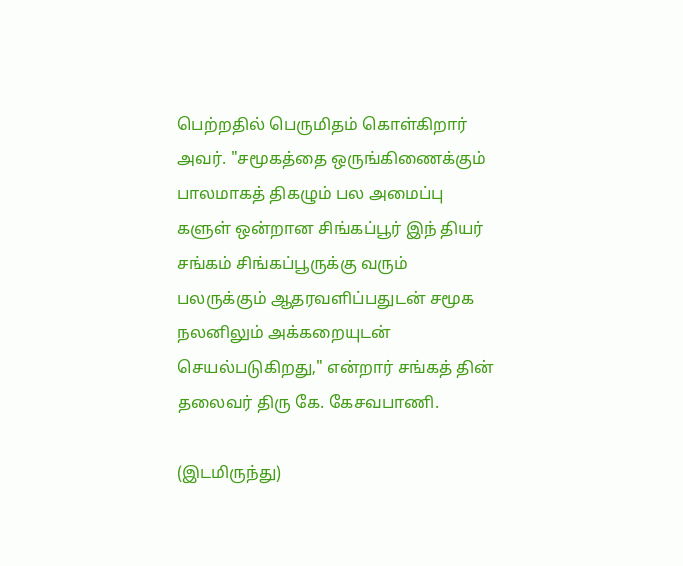பெற்றதில் பெருமிதம் கொள்கிறார் அவர். "சமூகத்தை ஒருங்கிணைக்கும் பாலமாகத் திகழும் பல அமைப்பு களுள் ஒன்றான சிங்கப்பூர் இந் தியர் சங்கம் சிங்கப்பூருக்கு வரும் பலருக்கும் ஆதரவளிப்பதுடன் சமூக நலனிலும் அக்கறையுடன் செயல்படுகிறது," என்றார் சங்கத் தின் தலைவர் திரு கே. கேசவபாணி.

(இடமிருந்து)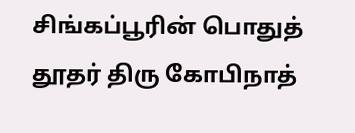சிங்கப்பூரின் பொதுத் தூதர் திரு கோபிநாத்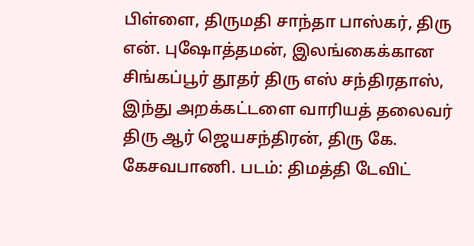பிள்ளை, திருமதி சாந்தா பாஸ்கர், திரு என். புஷோத்தமன், இலங்கைக்கான சிங்கப்பூர் தூதர் திரு எஸ் சந்திரதாஸ், இந்து அறக்கட்டளை வாரியத் தலைவர் திரு ஆர் ஜெயசந்திரன், திரு கே. கேசவபாணி. படம்: திமத்தி டேவிட்